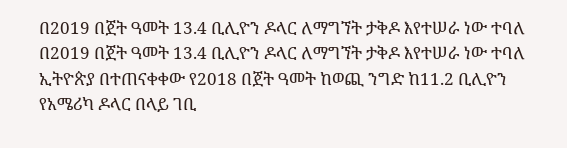በ2019 በጀት ዓመት 13.4 ቢሊዮን ዶላር ለማግኘት ታቅዶ እየተሠራ ነው ተባለ
በ2019 በጀት ዓመት 13.4 ቢሊዮን ዶላር ለማግኘት ታቅዶ እየተሠራ ነው ተባለ ኢትዮጵያ በተጠናቀቀው የ2018 በጀት ዓመት ከወጪ ንግድ ከ11.2 ቢሊዮን የአሜሪካ ዶላር በላይ ገቢ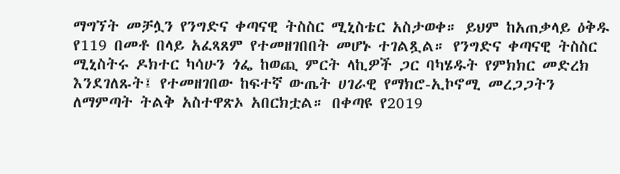ማግኘት መቻሏን የንግድና ቀጣናዊ ትስስር ሚኒስቴር አስታወቀ። ይህም ከአጠቃላይ ዕቅዱ የ119 በመቶ በላይ አፈጻጸም የተመዘገበበት መሆኑ ተገልጿል። የንግድና ቀጣናዊ ትስስር ሚኒስትሩ ዶክተር ካሳሁን ጎፌ ከወጪ ምርት ላኪዎች ጋር ባካሄዱት የምክክር መድረክ እንደገለጹት፤ የተመዘገበው ከፍተኛ ውጤት ሀገራዊ የማክሮ-ኢኮኖሚ መረጋጋትን ለማምጣት ትልቅ አስተዋጽኦ አበርክቷል። በቀጣዩ የ2019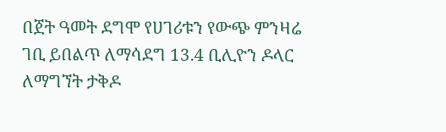በጀት ዓመት ደግሞ የሀገሪቱን የውጭ ምንዛሬ ገቢ ይበልጥ ለማሳደግ 13.4 ቢሊዮን ዶላር ለማግኘት ታቅዶ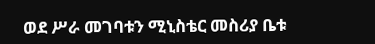ወደ ሥራ መገባቱን ሚኒስቴር መስሪያ ቤቱ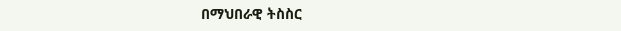በማህበራዊ ትስስር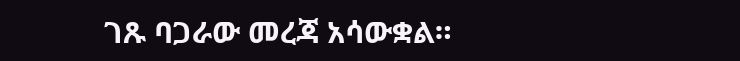ገጹ ባጋራው መረጃ አሳውቋል።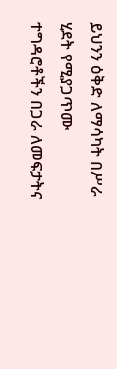ይህንን ዕቅድ ለማሳካት በሥራ ሂደት የሚያጋጥሙ ተግዳሮቶችን በጋራ ለመፍታትና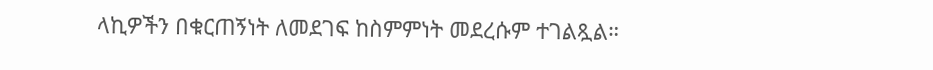ላኪዎችን በቁርጠኝነት ለመደገፍ ከስምምነት መደረሱም ተገልጿል።